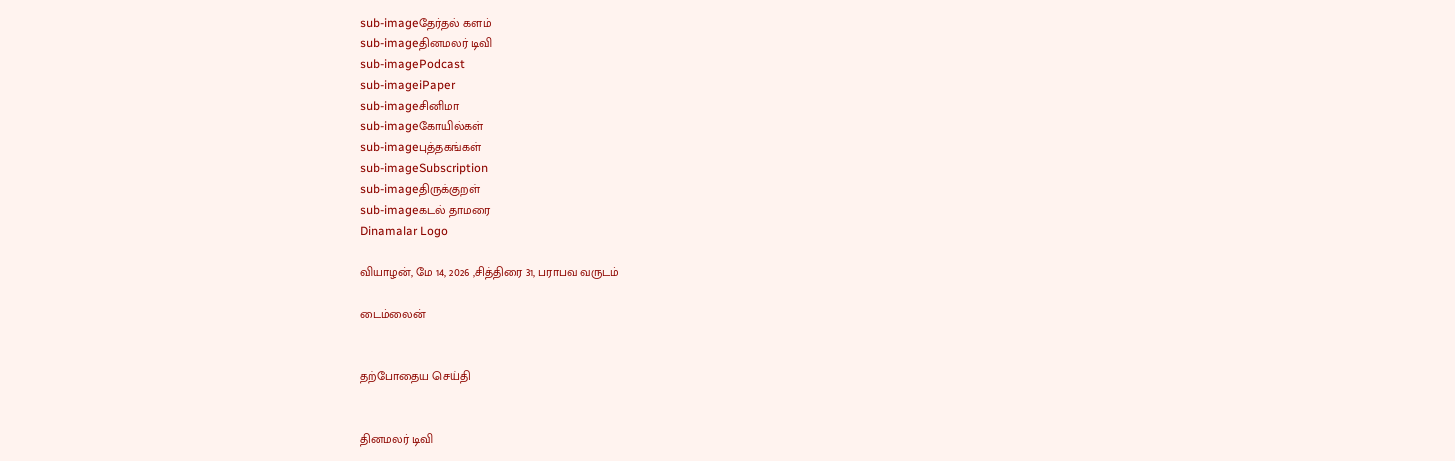sub-imageதேர்தல் களம்
sub-imageதினமலர் டிவி
sub-imagePodcast
sub-imageiPaper
sub-imageசினிமா
sub-imageகோயில்கள்
sub-imageபுத்தகங்கள்
sub-imageSubscription
sub-imageதிருக்குறள்
sub-imageகடல் தாமரை
Dinamalar Logo

வியாழன், மே 14, 2026 ,சித்திரை 31, பராபவ வருடம்

டைம்லைன்


தற்போதைய செய்தி


தினமலர் டிவி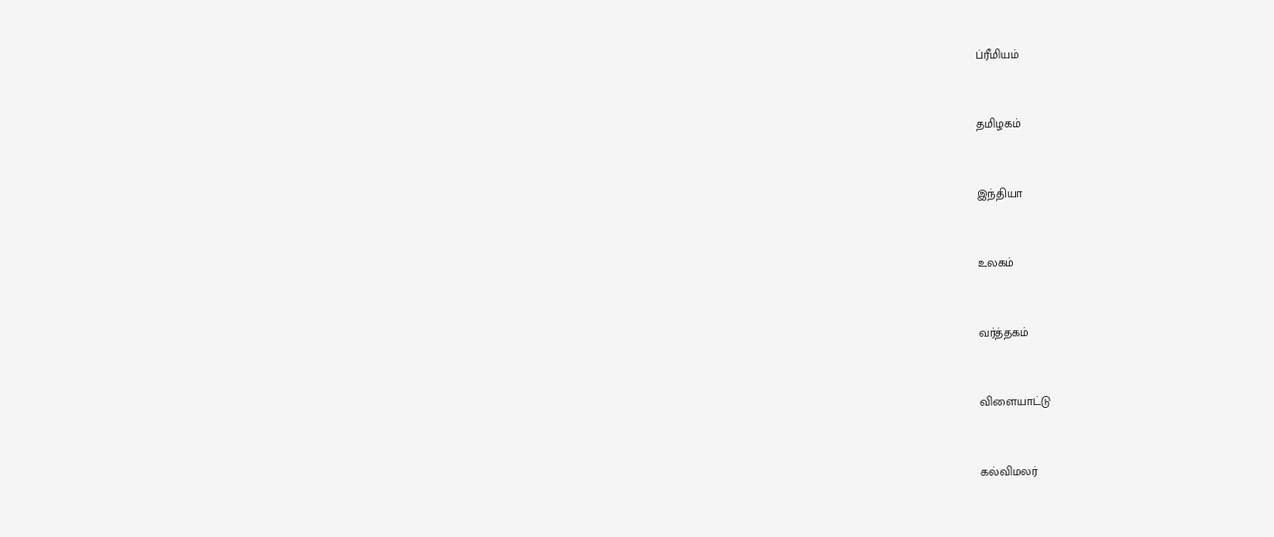ப்ரீமியம்


தமிழகம்


இந்தியா


உலகம்


வர்த்தகம்


விளையாட்டு


கல்விமலர்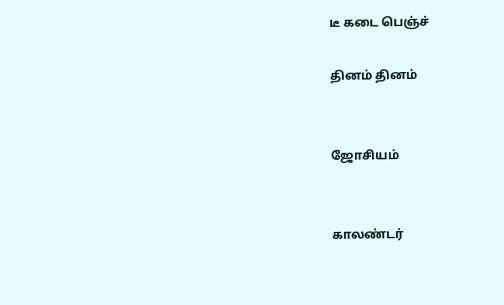டீ கடை பெஞ்ச்

தினம் தினம்


ஜோசியம்


காலண்டர்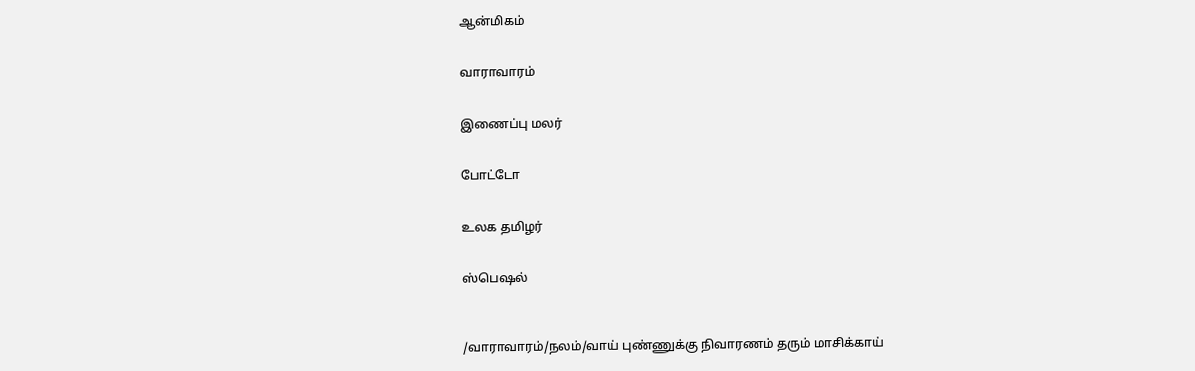ஆன்மிகம்


வாராவாரம்


இணைப்பு மலர்


போட்டோ


உலக தமிழர்


ஸ்பெஷல்



/வாராவாரம்/நலம்/வாய் புண்ணுக்கு நிவாரணம் தரும் மாசிக்காய்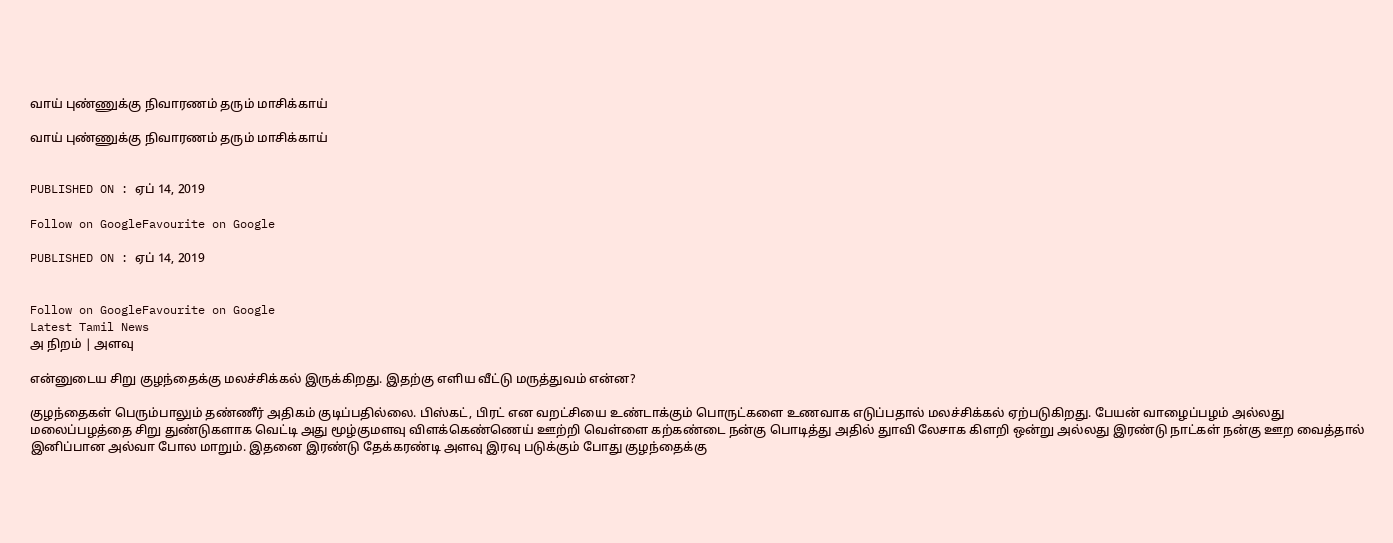வாய் புண்ணுக்கு நிவாரணம் தரும் மாசிக்காய்

வாய் புண்ணுக்கு நிவாரணம் தரும் மாசிக்காய்


PUBLISHED ON : ஏப் 14, 2019

Follow on GoogleFavourite on Google

PUBLISHED ON : ஏப் 14, 2019


Follow on GoogleFavourite on Google
Latest Tamil News
அ நிறம் | அளவு

என்னுடைய சிறு குழந்தைக்கு மலச்சிக்கல் இருக்கிறது. இதற்கு எளிய வீட்டு மருத்துவம் என்ன?

குழந்தைகள் பெரும்பாலும் தண்ணீர் அதிகம் குடிப்பதில்லை. பிஸ்கட், பிரட் என வறட்சியை உண்டாக்கும் பொருட்களை உணவாக எடுப்பதால் மலச்சிக்கல் ஏற்படுகிறது. பேயன் வாழைப்பழம் அல்லது மலைப்பழத்தை சிறு துண்டுகளாக வெட்டி அது மூழ்குமளவு விளக்கெண்ணெய் ஊற்றி வெள்ளை கற்கண்டை நன்கு பொடித்து அதில் துாவி லேசாக கிளறி ஒன்று அல்லது இரண்டு நாட்கள் நன்கு ஊற வைத்தால் இனிப்பான அல்வா போல மாறும். இதனை இரண்டு தேக்கரண்டி அளவு இரவு படுக்கும் போது குழந்தைக்கு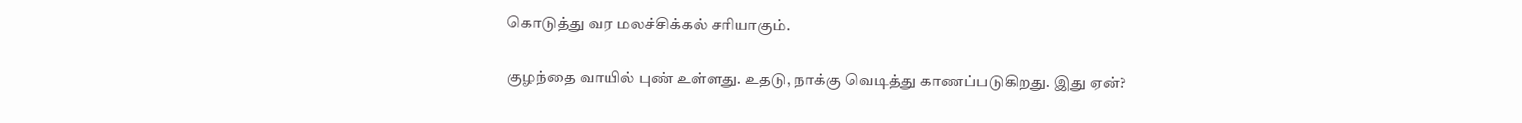கொடுத்து வர மலச்சிக்கல் சரியாகும்.

குழந்தை வாயில் புண் உள்ளது. உதடு, நாக்கு வெடித்து காணப்படுகிறது. இது ஏன்?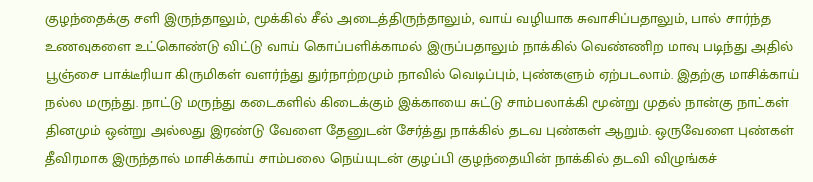குழந்தைக்கு சளி இருந்தாலும், மூக்கில் சீல் அடைத்திருந்தாலும், வாய் வழியாக சுவாசிப்பதாலும், பால் சார்ந்த உணவுகளை உட்கொண்டு விட்டு வாய் கொப்பளிக்காமல் இருப்பதாலும் நாக்கில் வெண்ணிற மாவு படிந்து அதில் பூஞ்சை பாக்டீரியா கிருமிகள் வளர்ந்து துர்நாற்றமும் நாவில் வெடிப்பும், புண்களும் ஏற்படலாம். இதற்கு மாசிக்காய் நல்ல மருந்து. நாட்டு மருந்து கடைகளில் கிடைக்கும் இக்காயை சுட்டு சாம்பலாக்கி மூன்று முதல் நான்கு நாட்கள் தினமும் ஒன்று அல்லது இரண்டு வேளை தேனுடன் சேர்த்து நாக்கில் தடவ புண்கள் ஆறும். ஒருவேளை புண்கள் தீவிரமாக இருந்தால் மாசிக்காய் சாம்பலை நெய்யுடன் குழப்பி குழந்தையின் நாக்கில் தடவி விழுங்கச்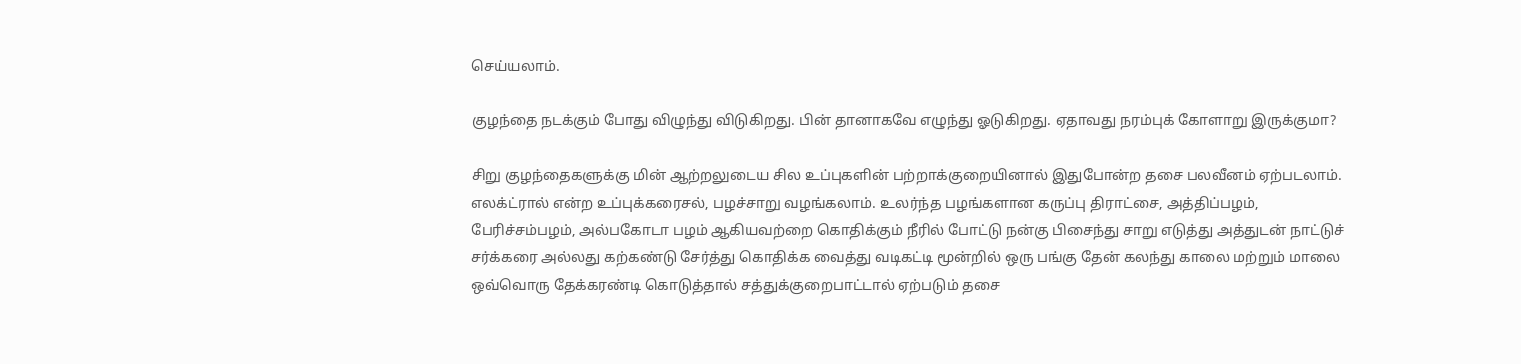செய்யலாம்.

குழந்தை நடக்கும் போது விழுந்து விடுகிறது. பின் தானாகவே எழுந்து ஓடுகிறது. ஏதாவது நரம்புக் கோளாறு இருக்குமா?

சிறு குழந்தைகளுக்கு மின் ஆற்றலுடைய சில உப்புகளின் பற்றாக்குறையினால் இதுபோன்ற தசை பலவீனம் ஏற்படலாம். எலக்ட்ரால் என்ற உப்புக்கரைசல், பழச்சாறு வழங்கலாம். உலர்ந்த பழங்களான கருப்பு திராட்சை, அத்திப்பழம், பேரிச்சம்பழம், அல்பகோடா பழம் ஆகியவற்றை கொதிக்கும் நீரில் போட்டு நன்கு பிசைந்து சாறு எடுத்து அத்துடன் நாட்டுச் சர்க்கரை அல்லது கற்கண்டு சேர்த்து கொதிக்க வைத்து வடிகட்டி மூன்றில் ஒரு பங்கு தேன் கலந்து காலை மற்றும் மாலை ஒவ்வொரு தேக்கரண்டி கொடுத்தால் சத்துக்குறைபாட்டால் ஏற்படும் தசை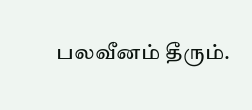பலவீனம் தீரும்.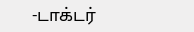-டாக்டர்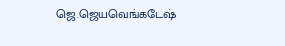ஜெ.ஜெயவெங்கடேஷ்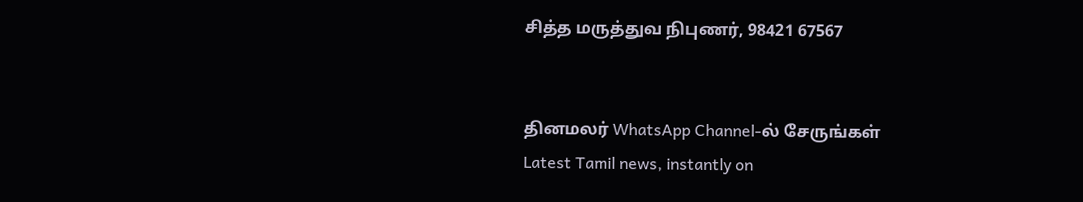சித்த மருத்துவ நிபுணர், 98421 67567


தினமலர் WhatsApp Channel-ல் சேருங்கள்
Latest Tamil news, instantly on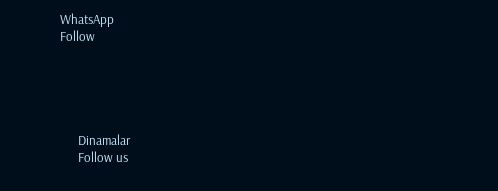WhatsApp
Follow





      Dinamalar
      Follow us